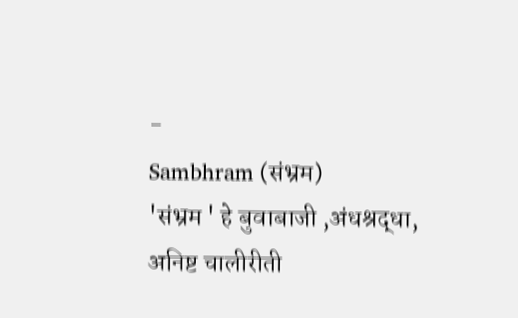-
Sambhram (संभ्रम)
'संभ्रम ' हे बुवाबाजी ,अंधश्रद्धा, अनिष्ट चालीरीती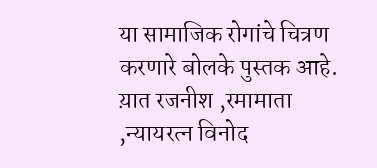या सामाजिक रोगांचे चित्रण करणारे बोलके पुस्तक आहे. य़ात रजनीश ,रमामाता ,न्यायरत्न विनोद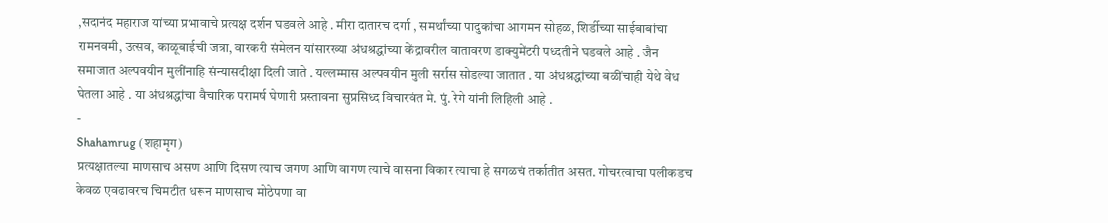,सदानंद महाराज यांच्या प्रभावाचे प्रत्यक्ष दर्शन घडवले आहे . मीरा दातारच दर्गा , समर्थांच्या पादुकांचा आगमन सोहळ, शिर्डीच्या साईबाबांचा रामनवमी, उत्सव, काळूबाईची जत्रा, वारकरी संमेलन यांसारख्या अंधश्रद्धांच्या केंद्रावरील वातावरण डाक्युमेंटरी पध्दतीने घडवले आहे . जैन समाजात अल्पवयीन मुलींनाहि संन्यासदीक्षा दिली जाते . यल्लम्मास अल्पवयीन मुली सर्रास सोडल्या जातात . या अंधश्रद्धांच्या बळींचाही येथे वेध घेतला आहे . या अंधश्रद्धांचा वैचारिक परामर्ष घेणारी प्रस्तावना सुप्रसिध्द विचारवंत मे. पुं. रेगे यांनी लिहिली आहे .
-
Shahamrug (शहामृग)
प्रत्यक्षातल्या माणसाच असण आणि दिसण त्याच जगण आणि वागण त्याचे वासना विकार त्याचा हे सगळचं तर्कातीत असत. गोचरत्वाचा पलीकडच केवळ एवढावरच चिमटीत धरून माणसाच मोठेपणा वा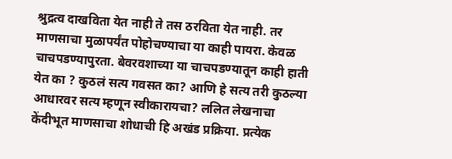श्रुद्रत्व दाखविता येत नाही ते तस ठरविता येत नाही. तर माणसाचा मुळापर्यंत पोहोचण्याचा या काही पायरा. केवळ चाचपडण्यापुरता. बेवरवशाच्या या चाचपडण्यातून काही हाती येत का ? कुठलं सत्य गवसत का? आणि हे सत्य तरी कुठल्या आधारवर सत्य म्हणून स्वीकारायचा? ललित लेखनाचा केंदीभूत माणसाचा शोधाची हि अखंड प्रक्रिया. प्रत्येक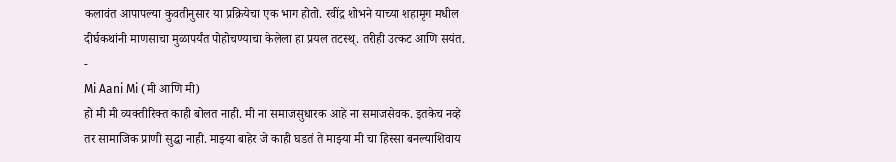कलावंत आपापल्या कुवतीनुसार या प्रक्रियेचा एक भाग होतो. रवींद्र शोभने याच्या शहामृग मधील दीर्घकथांनी माणसाचा मुळापर्यंत पोहोचण्याचा केलेला हा प्रयल तटस्थ्. तरीही उत्कट आणि सयंत.
-
Mi Aani Mi (मी आणि मी)
हो मी मी व्यक्तीरिक्त काही बोलत नाही. मी ना समाजसुधारक आहे ना समाजसेवक. इतकेच नव्हे तर सामाजिक प्राणी सुद्धा नाही. माझ्या बाहेर जे काही घडतं ते माझ्या मी चा हिस्सा बनल्याशिवाय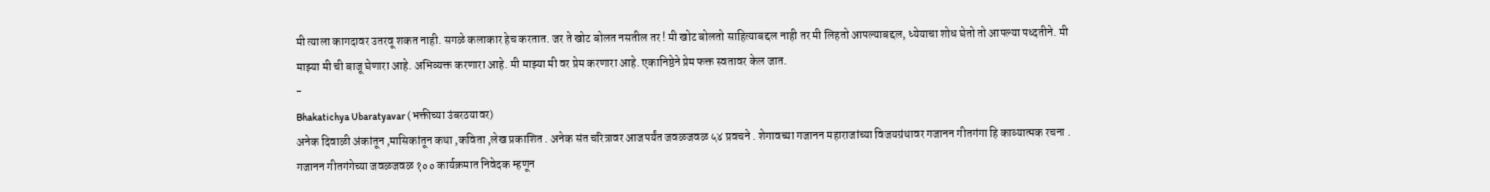मी त्याला कागदावर उतरवू शकत नाही. सगळे कलाकार हेच करतात. जर ते खोट बोलत नसतील तर ! मी खोट बोलतो साहित्याबद्दल नाही तर मी लिहतो आपल्याबद्दल, ध्येयाचा शोध घेतो तो आपल्या पध्दतीने. मी माझ्या मी ची बाजू घेणारा आहे. अभिव्यक्त करणारा आहे. मी माझ्या मी वर प्रेम करणारा आहे. एकानिष्ठेने प्रेम फक्त स्वतावर केल जात.
-
Bhakatichya Ubaratyavar (भक्तीच्या उंबरठयावर)
अनेक दिवाळी अंकांतून ,मासिकांतून कथा ,कविता ,लेख प्रकाशित . अनेक संत चरित्रावर आजपर्यंत जवळजवळ ५४ प्रवचने . शेगावच्या गजानन महाराजांच्या विजयग्रंथावर गजानन गीतगंगा हि काव्यात्मक रचना . गजानन गीतगंगेच्या जवळजवळ १०० कार्यक्रमात निवेदक म्हणून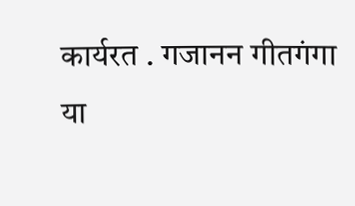कार्यरत . गजानन गीतगंगा या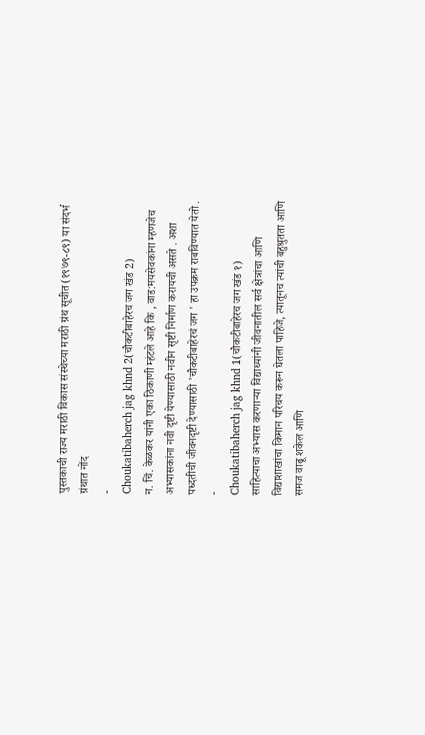पुस्तकाची राज्य मराठी विकास संस्थेच्या मराठी ग्रंथ सूचीत(१९७९-८९) या संदर्भ ग्रंथात नोंद
-
Choukatibaherch jag khnd 2(चौकटीबाहेरच जग खंड 2)
न. चिं. केळकर यांनी एका ठिकाणी म्हंटले आहे कि , वाड:मयसेवकांना म्हणजेच अभ्यासकांना नवी दृष्टी येण्यासाठी नवीन सृष्टी निर्माण करायची असते . अशा पध्दतीची जीवनदृष्टी देण्यासाठी 'चौकटीबाहेरचं जग ' हा उपक्रम राबविण्यात येतो .
-
Choukatibaherch jag khnd 1(चौकटीबाहेरच जग खंड १)
साहित्याचा अभ्यास करणाऱ्या विद्याथ्यांनी जीवनातील सर्व क्षेत्रांचा आणि विद्याशाखांचा किमान परिचय करून घेतला पाहिजे, त्यातूनच त्यांची बहुश्रुतता आणि समज वाढू शकेल आणि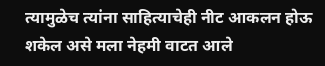त्यामुळेच त्यांना साहित्याचेही नीट आकलन होऊ शकेल असे मला नेहमी वाटत आले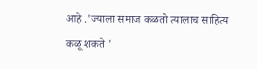आहे .'ज्याला समाज कळतो त्यालाच साहित्य कळू शकते '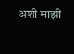अशी माझी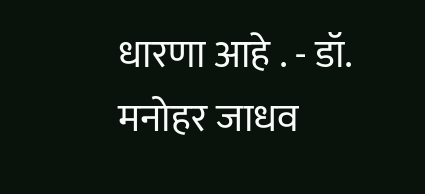धारणा आहे . - डॉ. मनोहर जाधव